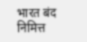भारत बंद निमित्त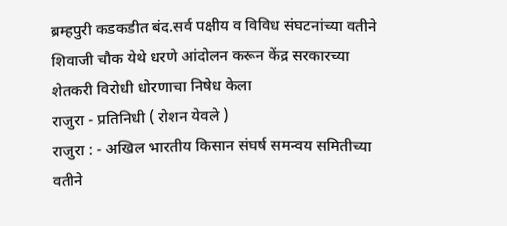ब्रम्हपुरी कडकडीत बंद.सर्व पक्षीय व विविध संघटनांच्या वतीने शिवाजी चौक येथे धरणे आंदोलन करून केंद्र सरकारच्या शेतकरी विरोधी धोरणाचा निषेध केला
राजुरा - प्रतिनिधी ( रोशन येवले )
राजुरा : - अखिल भारतीय किसान संघर्ष समन्वय समितीच्या वतीने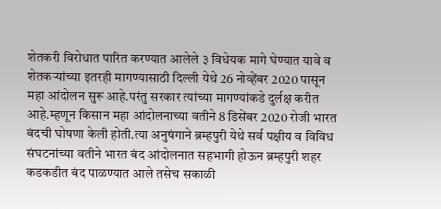शेतकरी विरोधात पारित करण्यात आलेले ३ विधेयक मागे घेण्यात यावे व शेतकऱ्यांच्या इतरही मागण्यासाठी दिल्ली येथे 26 नोव्हेंबर 2020 पासून महा आंदोलन सुरू आहे.परंतु सरकार त्यांच्या मागण्यांकडे दुर्लक्ष करीत आहे.म्हणून किसान महा आंदोलनाच्या वतीने 8 डिसेंबर 2020 रोजी भारत बंदची घोषणा केली होती.त्या अनुषंगाने ब्रम्हपुरी येथे सर्व पक्षीय व विविध संघटनांच्या वतीने भारत बंद आंदोलनात सहभागी होऊन ब्रम्हपुरी शहर कडकडीत बंद पाळण्यात आले तसेच सकाळी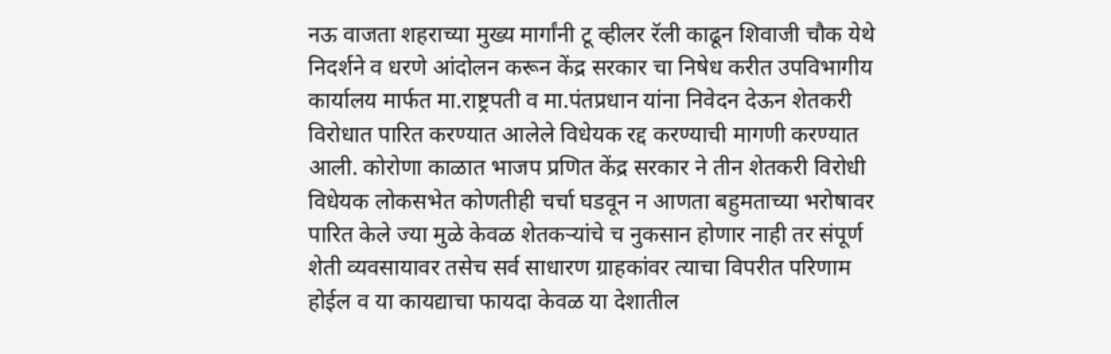नऊ वाजता शहराच्या मुख्य मार्गांनी टू व्हीलर रॅली काढून शिवाजी चौक येथे निदर्शने व धरणे आंदोलन करून केंद्र सरकार चा निषेध करीत उपविभागीय कार्यालय मार्फत मा.राष्ट्रपती व मा.पंतप्रधान यांना निवेदन देऊन शेतकरी विरोधात पारित करण्यात आलेले विधेयक रद्द करण्याची मागणी करण्यात आली. कोरोणा काळात भाजप प्रणित केंद्र सरकार ने तीन शेतकरी विरोधी विधेयक लोकसभेत कोणतीही चर्चा घडवून न आणता बहुमताच्या भरोषावर पारित केले ज्या मुळे केवळ शेतकऱ्यांचे च नुकसान होणार नाही तर संपूर्ण शेती व्यवसायावर तसेच सर्व साधारण ग्राहकांवर त्याचा विपरीत परिणाम होईल व या कायद्याचा फायदा केवळ या देशातील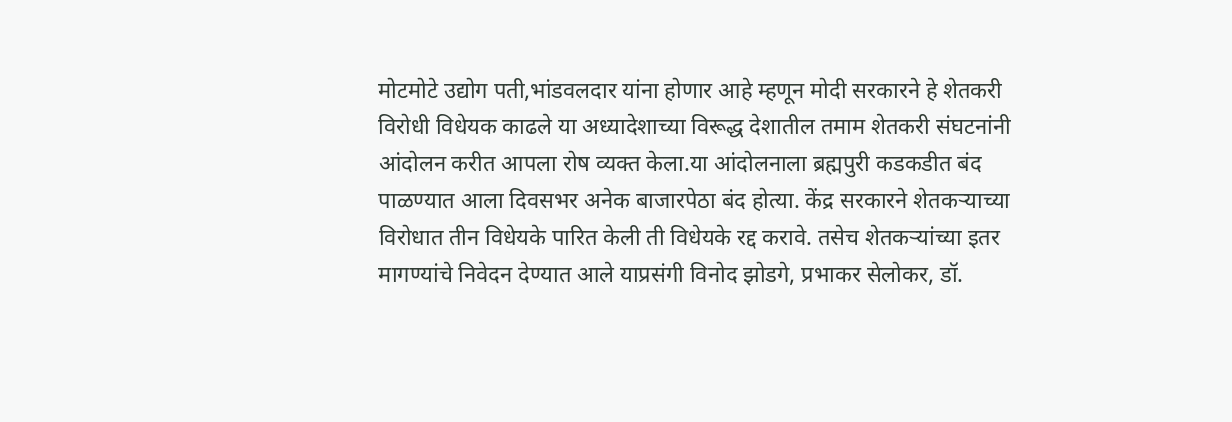मोटमोटे उद्योग पती,भांडवलदार यांना होणार आहे म्हणून मोदी सरकारने हे शेतकरी विरोधी विधेयक काढले या अध्यादेशाच्या विरूद्ध देशातील तमाम शेतकरी संघटनांनी आंदोलन करीत आपला रोष व्यक्त केला.या आंदोलनाला ब्रह्मपुरी कडकडीत बंद पाळण्यात आला दिवसभर अनेक बाजारपेठा बंद होत्या. केंद्र सरकारने शेतकऱ्याच्या विरोधात तीन विधेयके पारित केली ती विधेयके रद्द करावे. तसेच शेतकऱ्यांच्या इतर मागण्यांचे निवेदन देण्यात आले याप्रसंगी विनोद झोडगे, प्रभाकर सेलोकर, डॉ.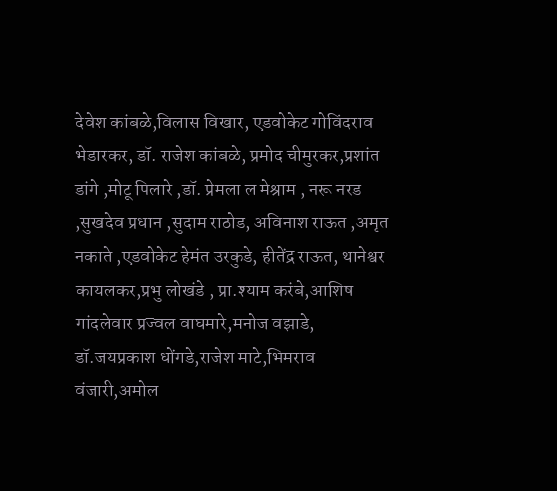देवेश कांबळे,विलास विखार, एडवोकेट गोविंदराव भेडारकर, डॉ. राजेश कांबळे, प्रमोद चीमुरकर,प्रशांत डांगे ,मोटू पिलारे ,डॉ. प्रेमला ल मेश्राम , नरू नरड ,सुखदेव प्रधान ,सुदाम राठोड, अविनाश राऊत ,अमृत नकाते ,एडवोकेट हेमंत उरकुडे, हीतेंद्र राऊत, थानेश्वर कायलकर,प्रभु लोखंडे , प्रा.श्याम करंबे,आशिष गांदलेवार प्रज्वल वाघमारे,मनोज वझाडे, डॉ.जयप्रकाश धोंगडे,राजेश माटे,भिमराव वंजारी,अमोल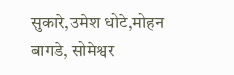सुकारे,उमेश धोटे,मोहन बागडे, सोमेश्वर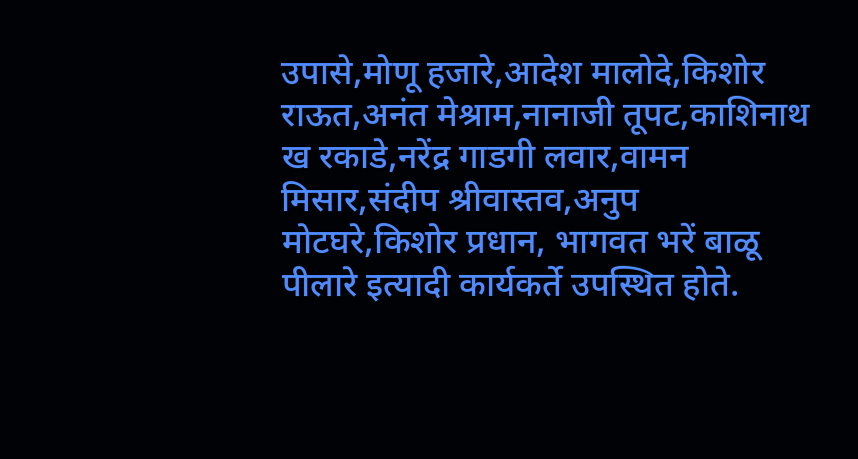उपासे,मोणू हजारे,आदेश मालोदे,किशोर राऊत,अनंत मेश्राम,नानाजी तूपट,काशिनाथ ख रकाडे,नरेंद्र गाडगी लवार,वामन मिसार,संदीप श्रीवास्तव,अनुप मोटघरे,किशोर प्रधान, भागवत भरें बाळू पीलारे इत्यादी कार्यकर्ते उपस्थित होते.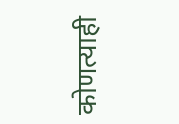कोणत्याही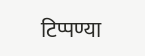टिप्पण्या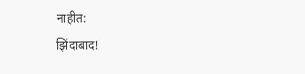नाहीत:
झिंदाबाद!